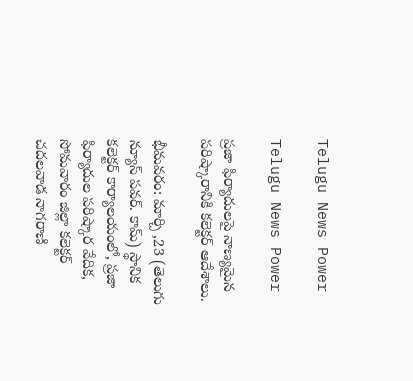Telugu News Power

Telugu News Power

ప్రజా ఫిర్యాదులపై నాణ్యమైన పరిష్కారానికి కలెక్టర్ ఆదేశాలు.

భీమవరం: మార్చి ,23 (తెలుగు న్యూస్ పవర్. కామ్) స్థానిక కలెక్టర్ కార్యాలయంలో, ప్రజా ఫిర్యాదుల పరిష్కార వేదిక, సోమవారం జిల్లా కలెక్టర్ చదలవాడ నాగరాణి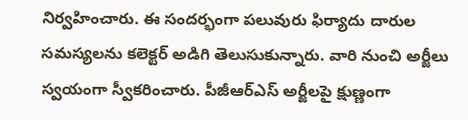నిర్వహించారు. ఈ సందర్భంగా పలువురు ఫిర్యాదు దారుల సమస్యలను కలెక్టర్ అడిగి తెలుసుకున్నారు. వారి నుంచి అర్జీలు స్వయంగా స్వీకరించారు. పీజీఆర్ఎస్ అర్జీలపై క్షుణ్ణంగా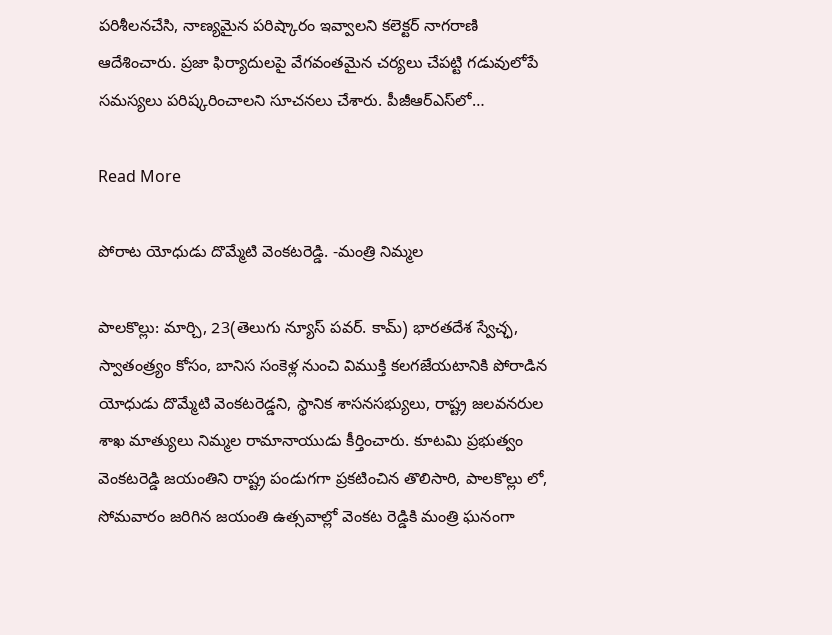పరిశీలనచేసి, నాణ్యమైన పరిష్కారం ఇవ్వాలని కలెక్టర్ నాగరాణి ఆదేశించారు. ప్రజా ఫిర్యాదులపై వేగవంతమైన చర్యలు చేపట్టి గడువులోపే సమస్యలు పరిష్కరించాలని సూచనలు చేశారు. పీజీఆర్ఎస్‌లో…

Read More

పోరాట యోధుడు దొమ్మేటి వెంకటరెడ్డి. -మంత్రి నిమ్మల

పాలకొల్లు: మార్చి, 23(తెలుగు న్యూస్ పవర్. కామ్) భారతదేశ స్వేచ్ఛ, స్వాతంత్ర్యం కోసం, బానిస సంకెళ్ల నుంచి విముక్తి కలగజేయటానికి పోరాడిన యోధుడు దొమ్మేటి వెంకటరెడ్డని, స్థానిక శాసనసభ్యులు, రాష్ట్ర జలవనరుల శాఖ మాత్యులు నిమ్మల రామానాయుడు కీర్తించారు. కూటమి ప్రభుత్వం వెంకటరెడ్డి జయంతిని రాష్ట్ర పండుగగా ప్రకటించిన తొలిసారి, పాలకొల్లు లో, సోమవారం జరిగిన జయంతి ఉత్సవాల్లో వెంకట రెడ్డికి మంత్రి ఘనంగా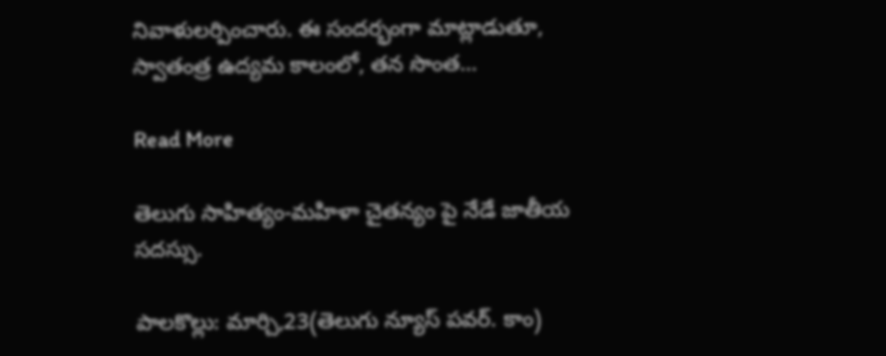నివాళులర్పించారు. ఈ సందర్భంగా మాట్లాడుతూ, స్వాతంత్ర ఉద్యమ కాలంలో, తన సొంత…

Read More

తెలుగు సాహిత్యం-మహిళా చైతన్యం పై నేడే జాతీయ సదస్సు.

పాలకొల్లు: మార్చి,23(తెలుగు న్యూస్ పవర్. కాం)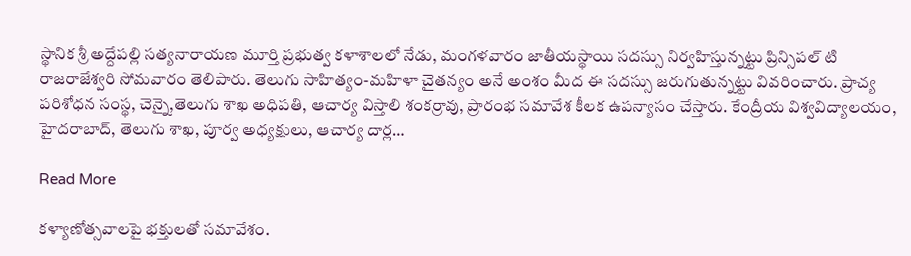స్థానిక శ్రీ అద్దేపల్లి సత్యనారాయణ మూర్తి ప్రభుత్వ కళాశాలలో నేడు, మంగళవారం జాతీయస్థాయి సదస్సు నిర్వహిస్తున్నట్టు ప్రిన్సిపల్ టి రాజరాజేశ్వరి సోమవారం తెలిపారు. తెలుగు సాహిత్యం-మహిళా చైతన్యం అనే అంశం మీద ఈ సదస్సు జరుగుతున్నట్టు వివరించారు. ప్రాచ్య పరిశోధన సంస్థ, చెన్నై,తెలుగు శాఖ అధిపతి, ఆచార్య విస్తాలి శంకర్రావు, ప్రారంభ సమావేశ కీలక ఉపన్యాసం చేస్తారు. కేంద్రీయ విశ్వవిద్యాలయం, హైదరాబాద్, తెలుగు శాఖ, పూర్వ అధ్యక్షులు, ఆచార్య దార్ల…

Read More

కళ్యాణోత్సవాలపై భక్తులతో సమావేశం.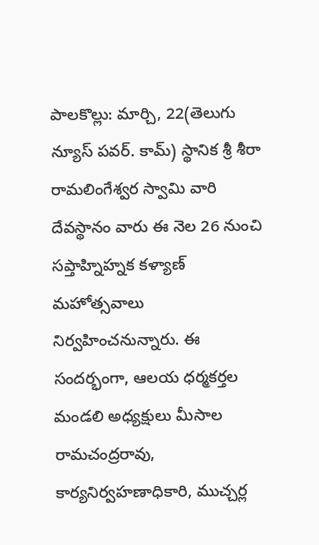పాలకొల్లు: మార్చి, 22(తెలుగు న్యూస్ పవర్. కామ్) స్థానిక శ్రీ శీరా రామలింగేశ్వర స్వామి వారి దేవస్థానం వారు ఈ నెల 26 నుంచి సప్తాహ్నిహ్నక కళ్యాణ్ మహోత్సవాలు నిర్వహించనున్నారు. ఈ సందర్భంగా, ఆలయ ధర్మకర్తల మండలి అధ్యక్షులు మీసాల రామచంద్రరావు, కార్యనిర్వహణాధికారి, ముచ్చర్ల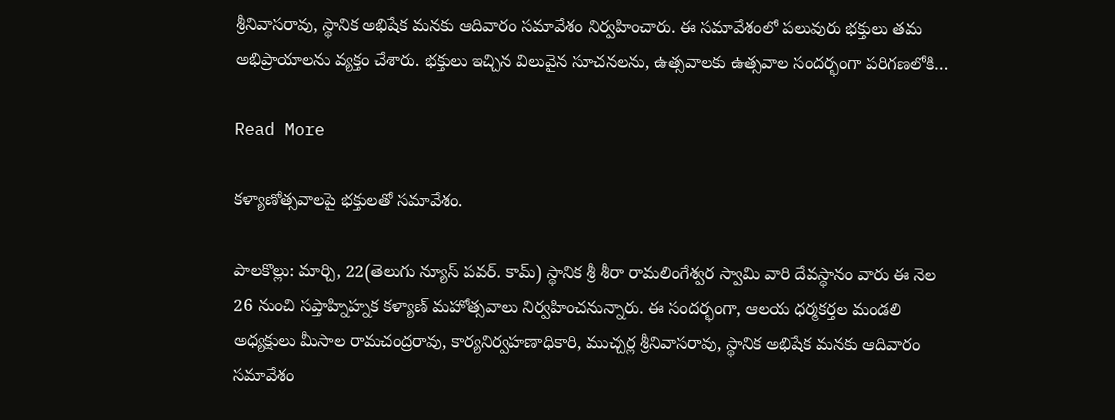శ్రీనివాసరావు, స్థానిక అభిషేక మనకు ఆదివారం సమావేశం నిర్వహించారు. ఈ సమావేశంలో పలువురు భక్తులు తమ అభిప్రాయాలను వ్యక్తం చేశారు. భక్తులు ఇచ్చిన విలువైన సూచనలను, ఉత్సవాలకు ఉత్సవాల సందర్భంగా పరిగణలోకి…

Read More

కళ్యాణోత్సవాలపై భక్తులతో సమావేశం.

పాలకొల్లు: మార్చి, 22(తెలుగు న్యూస్ పవర్. కామ్) స్థానిక శ్రీ శీరా రామలింగేశ్వర స్వామి వారి దేవస్థానం వారు ఈ నెల 26 నుంచి సప్తాహ్నిహ్నక కళ్యాణ్ మహోత్సవాలు నిర్వహించనున్నారు. ఈ సందర్భంగా, ఆలయ ధర్మకర్తల మండలి అధ్యక్షులు మీసాల రామచంద్రరావు, కార్యనిర్వహణాధికారి, ముచ్చర్ల శ్రీనివాసరావు, స్థానిక అభిషేక మనకు ఆదివారం సమావేశం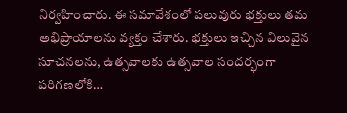నిర్వహించారు. ఈ సమావేశంలో పలువురు భక్తులు తమ అభిప్రాయాలను వ్యక్తం చేశారు. భక్తులు ఇచ్చిన విలువైన సూచనలను, ఉత్సవాలకు ఉత్సవాల సందర్భంగా పరిగణలోకి…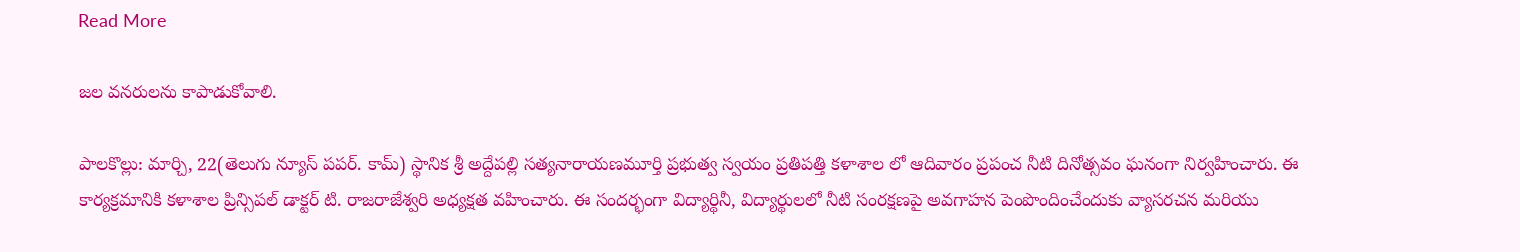Read More

జల వనరులను కాపాడుకోవాలి.

పాలకొల్లు: మార్చి, 22(తెలుగు న్యూస్ పపర్. కామ్) స్థానిక శ్రీ అద్దేపల్లి సత్యనారాయణమూర్తి ప్రభుత్వ స్వయం ప్రతిపత్తి కళాశాల లో ఆదివారం ప్రపంచ నీటి దినోత్సవం ఘనంగా నిర్వహించారు. ఈ కార్యక్రమానికి కళాశాల ప్రిన్సిపల్ డాక్టర్ టి. రాజరాజేశ్వరి అధ్యక్షత వహించారు. ఈ సందర్భంగా విద్యార్థినీ, విద్యార్థులలో నీటి సంరక్షణపై అవగాహన పెంపొందించేందుకు వ్యాసరచన మరియు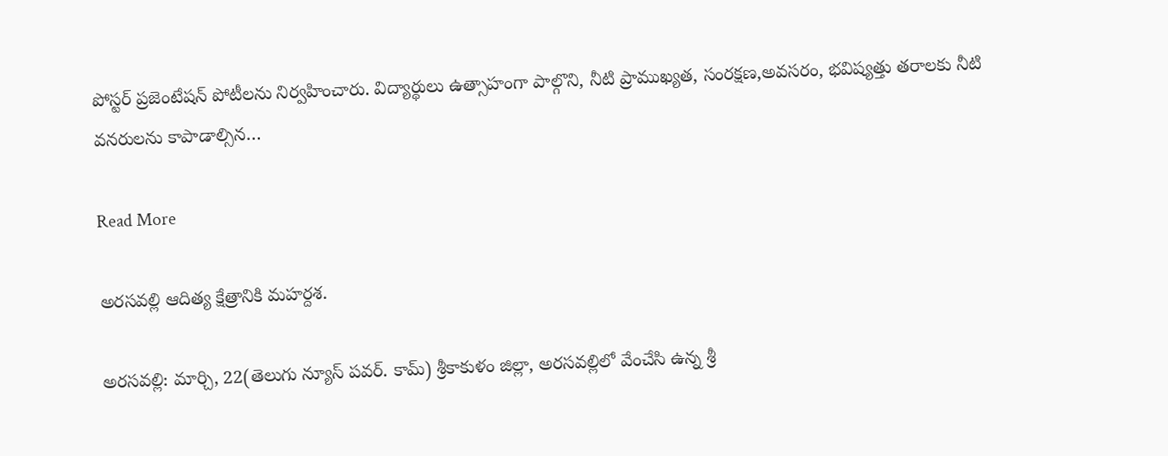పోస్టర్ ప్రజెంటేషన్ పోటీలను నిర్వహించారు. విద్యార్థులు ఉత్సాహంగా పాల్గొని, నీటి ప్రాముఖ్యత, సంరక్షణ,అవసరం, భవిష్యత్తు తరాలకు నీటి వనరులను కాపాడాల్సిన…

Read More

అరసవల్లి ఆదిత్య క్షేత్రానికి మహర్దశ.

అరసవల్లి: మార్చి, 22(తెలుగు న్యూస్ పవర్. కామ్) శ్రీకాకుళం జిల్లా, అరసవల్లిలో వేంచేసి ఉన్న శ్రీ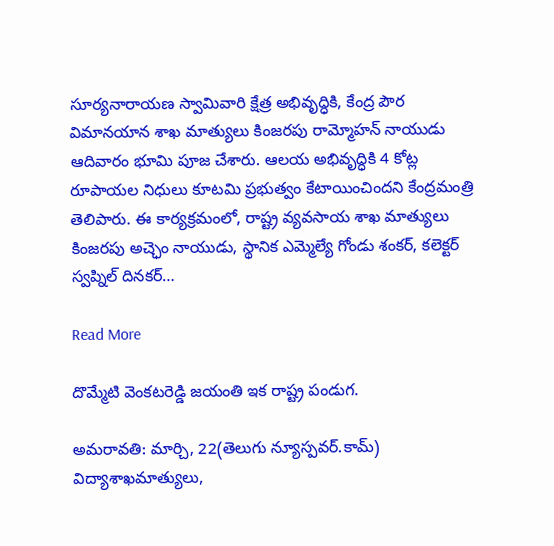సూర్యనారాయణ స్వామివారి క్షేత్ర అభివృద్ధికి, కేంద్ర పౌర విమానయాన శాఖ మాత్యులు కింజరపు రామ్మోహన్ నాయుడు ఆదివారం భూమి పూజ చేశారు. ఆలయ అభివృద్ధికి 4 కోట్ల రూపాయల నిధులు కూటమి ప్రభుత్వం కేటాయించిందని కేంద్రమంత్రి తెలిపారు. ఈ కార్యక్రమంలో, రాష్ట్ర వ్యవసాయ శాఖ మాత్యులు కింజరపు అచ్ఛెం నాయుడు, స్థానిక ఎమ్మెల్యే గోండు శంకర్, కలెక్టర్ స్వప్నిల్ దినకర్…

Read More

దొమ్మేటి వెంకటరెడ్డి జయంతి ఇక రాష్ట్ర పండుగ.

అమరావతి: మార్చి, 22(తెలుగు న్యూస్పవర్.కామ్) విద్యాశాఖమాత్యులు,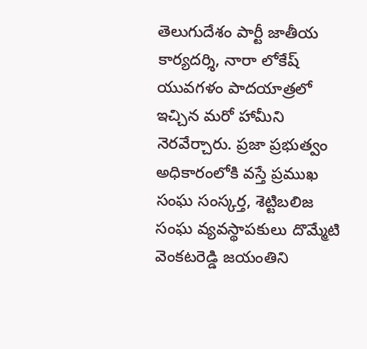తెలుగుదేశం పార్టీ జాతీయ కార్యదర్శి, నారా లోకేష్ యువగళం పాదయాత్రలో ఇచ్చిన మరో హామీని నెరవేర్చారు. ప్రజా ప్రభుత్వం అధికారంలోకి వస్తే ప్రముఖ సంఘ సంస్కర్త, శెట్టిబలిజ సంఘ వ్యవస్థాపకులు దొమ్మేటి వెంకటరెడ్డి జయంతిని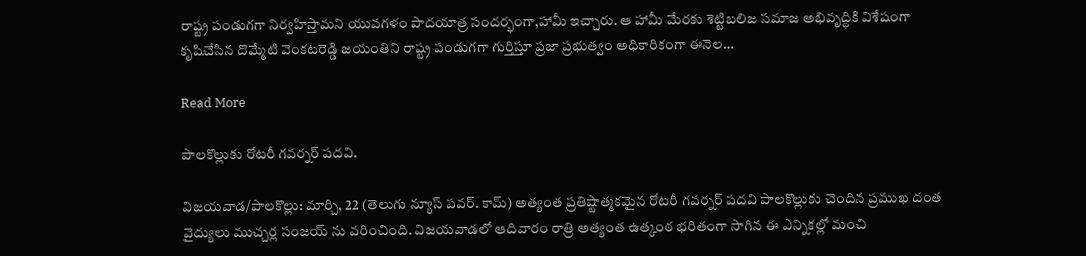రాష్ట్ర పండుగగా నిర్వహిస్తామని యువగళం పాదయాత్ర సందర్భంగా,హామీ ఇచ్చారు. ఆ హామీ మేరకు శెట్టిబలిజ సమాజ అభివృద్ధికి విశేషంగా కృషిచేసిన దొమ్మేటి వెంకటరెడ్డి జయంతిని రాష్ట్ర పండుగగా గుర్తిస్తూ ప్రజా ప్రభుత్వం అధికారికంగా ఈనెల…

Read More

పాలకొల్లుకు రోటరీ గవర్నర్ పదవి.

విజయవాడ/పాలకొల్లు: మార్చి, 22 (తెలుగు న్యూస్ పవర్. కామ్) అత్యంత ప్రతిష్టాత్మకమైన రోటరీ గవర్నర్ పదవి పాలకొల్లుకు చెందిన ప్రముఖ దంత వైద్యులు ముచ్చర్ల సంజయ్ ను వరించింది. విజయవాడలో ఆదివారం రాత్రి అత్యంత ఉత్కంఠ భరితంగా సాగిన ఈ ఎన్నికల్లో మంచి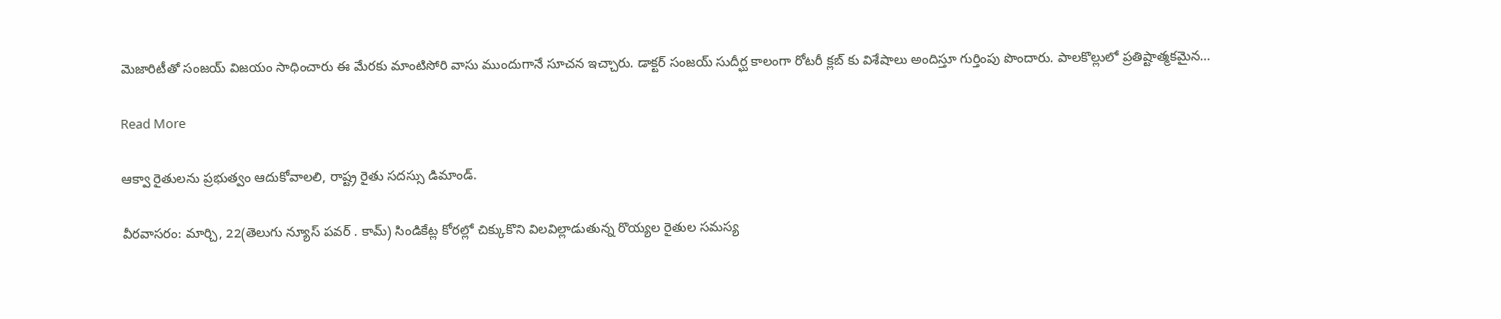మెజారిటీతో సంజయ్ విజయం సాధించారు ఈ మేరకు మాంటిసోరి వాసు ముందుగానే సూచన ఇచ్చారు. డాక్టర్ సంజయ్ సుదీర్ఘ కాలంగా రోటరీ క్లబ్ కు విశేషాలు అందిస్తూ గుర్తింపు పొందారు. పాలకొల్లులో ప్రతిష్టాత్మకమైన…

Read More

ఆక్వా రైతులను ప్రభుత్వం ఆదుకోవాలలి, రాష్ట్ర రైతు సదస్సు డిమాండ్.

వీరవాసరం: మార్చి, 22(తెలుగు న్యూస్ పవర్ . కామ్) సిండికేట్ల కోరల్లో చిక్కుకొని విలవిల్లాడుతున్న రొయ్యల రైతుల సమస్య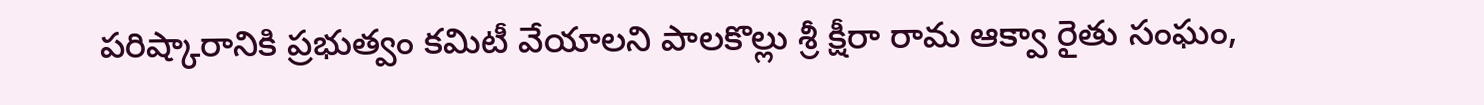పరిష్కారానికి ప్రభుత్వం కమిటీ వేయాలని పాలకొల్లు శ్రీ క్షీరా రామ ఆక్వా రైతు సంఘం,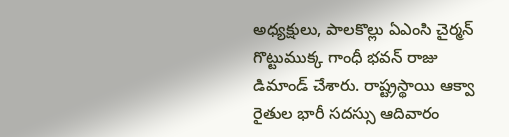అధ్యక్షులు, పాలకొల్లు ఏఎంసి చైర్మన్ గొట్టుముక్క గాంధీ భవన్ రాజు డిమాండ్ చేశారు. రాష్ట్రస్థాయి ఆక్వా రైతుల భారీ సదస్సు ఆదివారం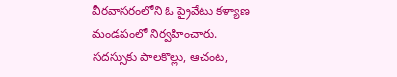వీరవాసరంలోని ఓ ప్రైవేటు కళ్యాణ మండపంలో నిర్వహించారు. సదస్సుకు పాలకొల్లు, ఆచంట,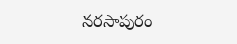నరసాపురం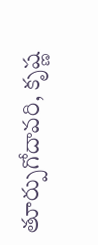తూర్పుగోదావరి, కృష్ణ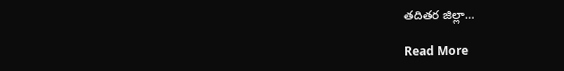తదితర జిల్లా…

Read More